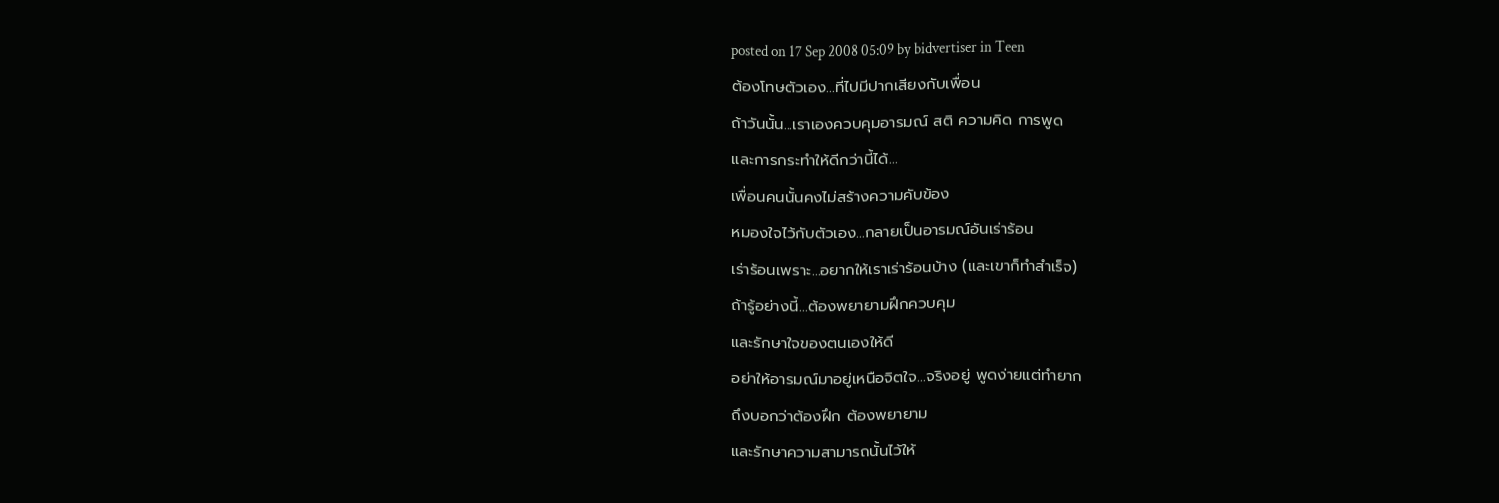posted on 17 Sep 2008 05:09 by bidvertiser in Teen
ต้องโทษตัวเอง...ที่ไปมีปากเสียงกับเพื่อน
ถ้าวันนั้น...เราเองควบคุมอารมณ์ สติ ความคิด การพูด
และการกระทำให้ดีกว่านี้ได้...
เพื่อนคนนั้นคงไม่สร้างความคับข้อง
หมองใจไว้กับตัวเอง...กลายเป็นอารมณ์อันเร่าร้อน
เร่าร้อนเพราะ...อยากให้เราเร่าร้อนบ้าง (และเขาก็ทำสำเร็จ)
ถ้ารู้อย่างนี้...ต้องพยายามฝึกควบคุม
และรักษาใจของตนเองให้ดี
อย่าให้อารมณ์มาอยู่เหนือจิตใจ...จริงอยู่ พูดง่ายแต่ทำยาก
ถึงบอกว่าต้องฝึก ต้องพยายาม
และรักษาความสามารถนั้นไว้ให้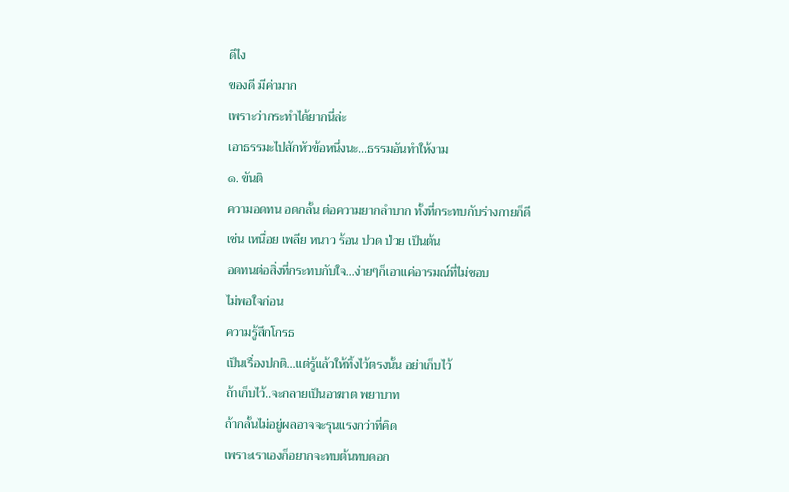ดีไง
ของดี มีค่ามาก
เพราะว่ากระทำได้ยากนี่ล่ะ
เอาธรรมะไปสักหัวข้อหนึ่งนะ...ธรรมอันทำให้งาม
๑. ขันติ
ความอดทน อดกลั้น ต่อความยากลำบาก ทั้งที่กระทบกับร่างกายก็ดี
เช่น เหนื่อย เพลีย หนาว ร้อน ปวด ป่วย เป็นต้น
อดทนต่อสิ่งที่กระทบกับใจ...ง่ายๆก็เอาแค่อารมณ์ที่ไม่ชอบ
ไม่พอใจก่อน
ความรู้สึกโกรธ
เป็นเรื่องปกติ...แต่รู้แล้วให้ทิ้งไว้ตรงนั้น อย่าเก็บไว้
ถ้าเก็บไว้..จะกลายเป็นอาฆาต พยาบาท
ถ้ากลั้นไม่อยู่ผลอาจจะรุนแรงกว่าที่คิด
เพราะเราเองก็อยากจะทบต้นทบดอก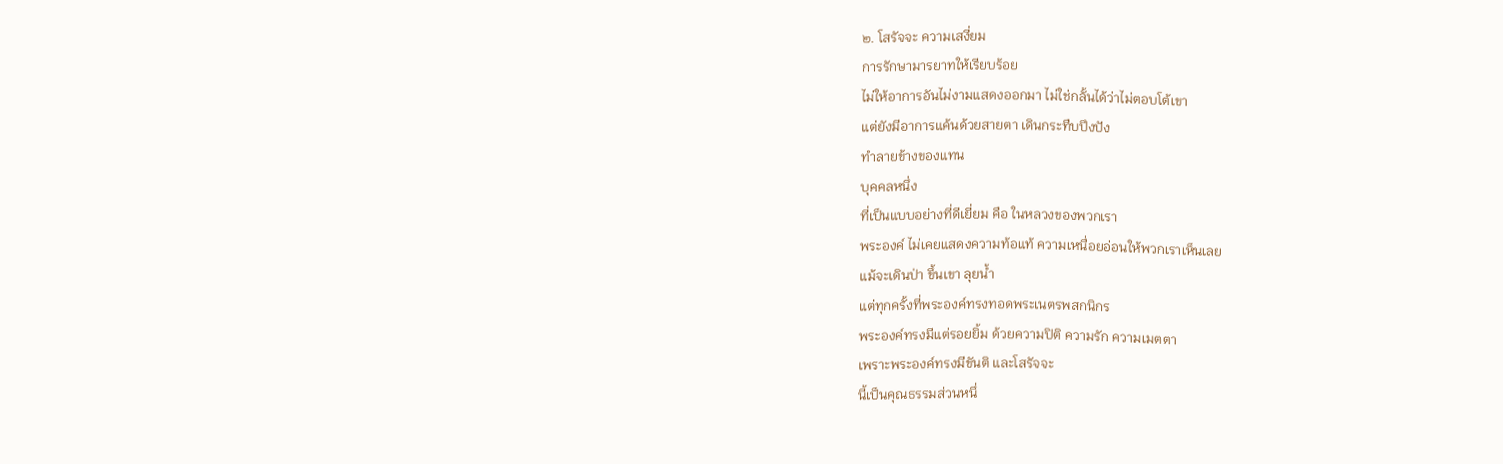๒. โสรัจจะ ความเสงี่ยม
การรักษามารยาทให้เรียบร้อย
ไม่ให้อาการอันไม่งามแสดงออกมา ไม่ใช่กลั้นได้ว่าไม่ตอบโต้เขา
แต่ยังมีอาการแค้นด้วยสายตา เดินกระทืบปึงปัง
ทำลายข้างของแทน
บุคคลหนึ่ง
ที่เป็นแบบอย่างที่ดีเยี่ยม คือ ในหลวงของพวกเรา
พระองค์ ไม่เคยแสดงความท้อแท้ ความเหนื่อยอ่อนให้พวกเราเห็นเลย
แม้จะเดินป่า ขึ้นเขา ลุยน้ำ
แต่ทุกครั้งที่พระองค์ทรงทอดพระเนตรพสกนิกร
พระองค์ทรงมีแต่รอยยิ้ม ด้วยความปิติ ความรัก ความเมตตา
เพราะพระองค์ทรงมีขันติ และโสรัจจะ
นี้เป็นคุณธรรมส่วนหนึ่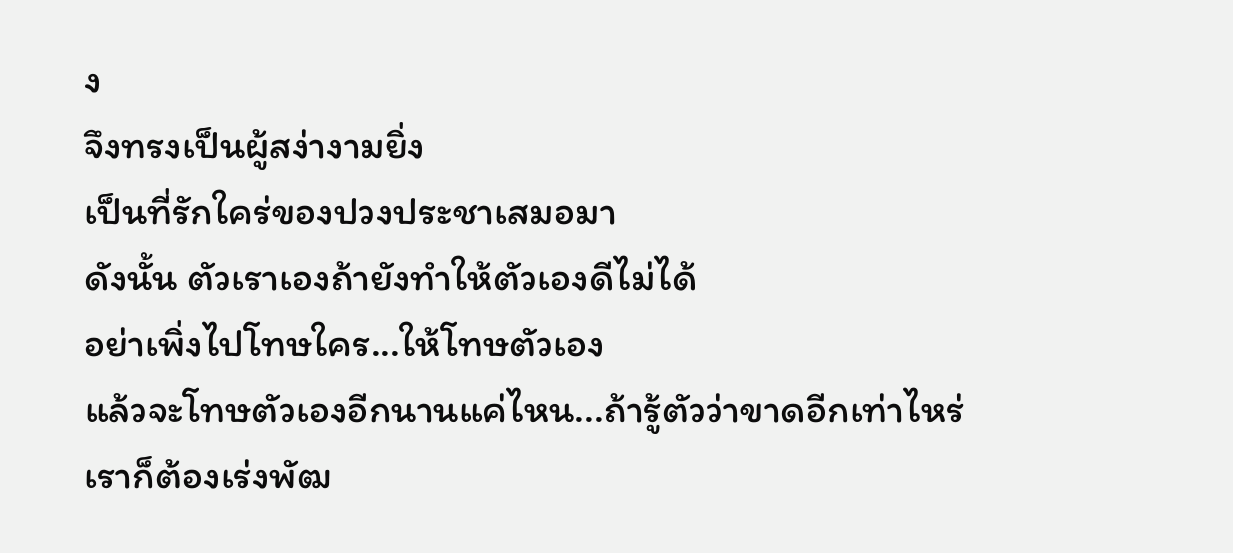ง
จึงทรงเป็นผู้สง่างามยิ่ง
เป็นที่รักใคร่ของปวงประชาเสมอมา
ดังนั้น ตัวเราเองถ้ายังทำให้ตัวเองดีไม่ได้
อย่าเพิ่งไปโทษใคร...ให้โทษตัวเอง
แล้วจะโทษตัวเองอีกนานแค่ไหน...ถ้ารู้ตัวว่าขาดอีกเท่าไหร่
เราก็ต้องเร่งพัฒ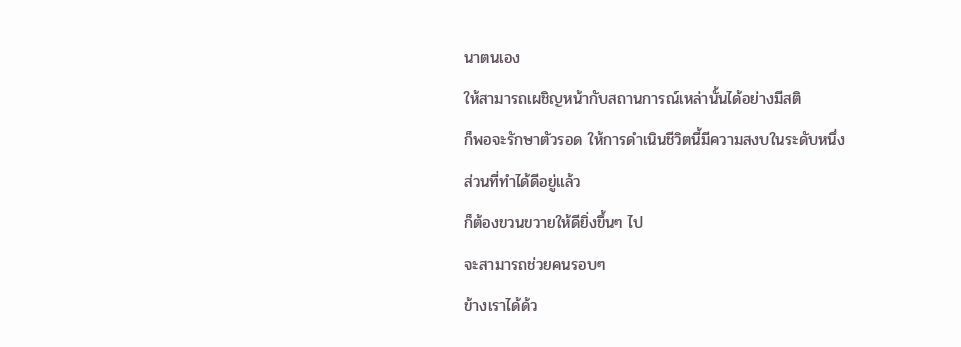นาตนเอง
ให้สามารถเผชิญหน้ากับสถานการณ์เหล่านั้นได้อย่างมีสติ
ก็พอจะรักษาตัวรอด ให้การดำเนินชีวิตนี้มีความสงบในระดับหนึ่ง
ส่วนที่ทำได้ดีอยู่แล้ว
ก็ต้องขวนขวายให้ดียิ่งขึ้นๆ ไป
จะสามารถช่วยคนรอบๆ
ข้างเราได้ด้ว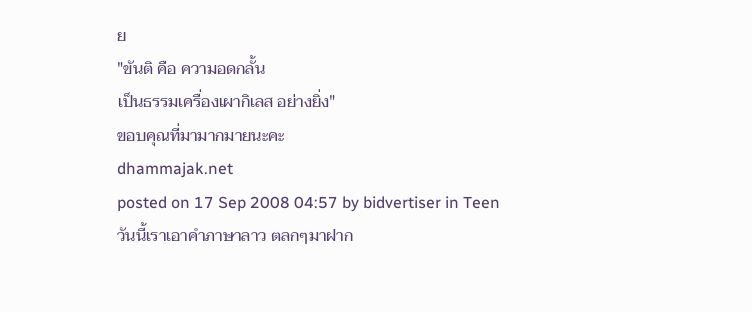ย
"ขันติ คือ ความอดกลั้น
เป็นธรรมเครื่องเผากิเลส อย่างยิ่ง"
ขอบคุณที่มามากมายนะคะ
dhammajak.net
posted on 17 Sep 2008 04:57 by bidvertiser in Teen
วันนี้เราเอาคำภาษาลาว ตลกๆมาฝาก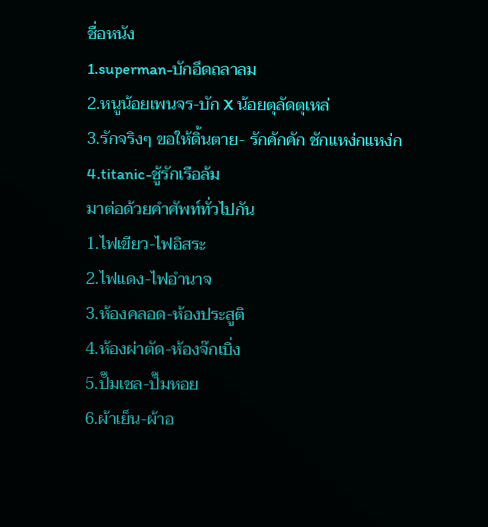ชื่อหนัง
1.superman-บักอึดถลาลม
2.หนูน้อยเพนจร-บัก X น้อยตุลัดตุเหล่
3.รักจริงๆ ขอให้ดิ้นตาย- รักคักคัก ชักแหง่กแหง่ก
4.titanic-ชู้รักเรือล้ม
มาต่อด้วยคำศัพท์ทั่วไปกัน
1.ไฟเขียว-ไฟอิสระ
2.ไฟแดง-ไฟอำนาจ
3.ห้องคลอด-ห้องประสูติ
4.ห้องผ่าตัด-ห้องจ๊กเบิ่ง
5.ปั๊มเชล-ปั๊มหอย
6.ผ้าเย็น-ผ้าอ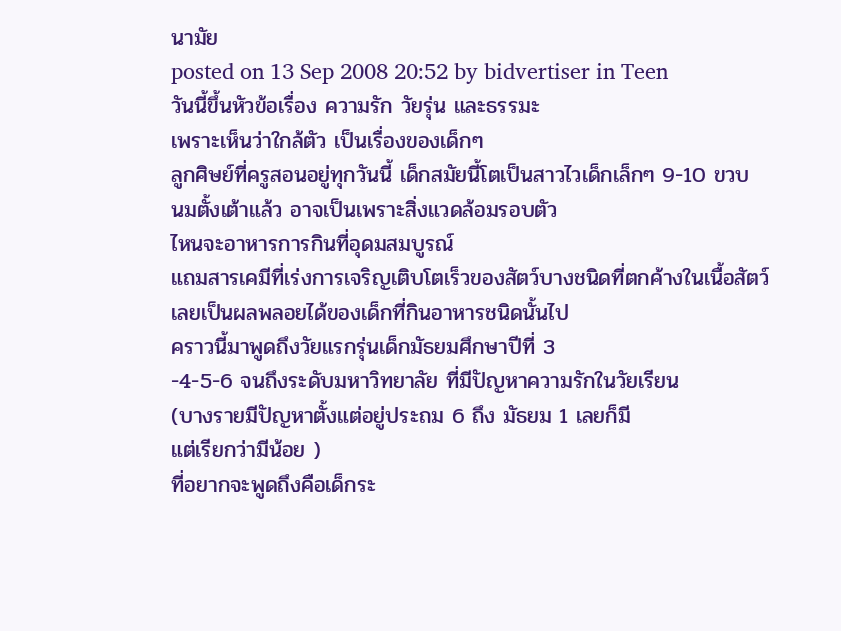นามัย
posted on 13 Sep 2008 20:52 by bidvertiser in Teen
วันนี้ขึ้นหัวข้อเรื่อง ความรัก วัยรุ่น และธรรมะ
เพราะเห็นว่าใกล้ตัว เป็นเรื่องของเด็กๆ
ลูกศิษย์ที่ครูสอนอยู่ทุกวันนี้ เด็กสมัยนี้โตเป็นสาวไวเด็กเล็กๆ 9-10 ขวบ
นมตั้งเต้าแล้ว อาจเป็นเพราะสิ่งแวดล้อมรอบตัว
ไหนจะอาหารการกินที่อุดมสมบูรณ์
แถมสารเคมีที่เร่งการเจริญเติบโตเร็วของสัตว์บางชนิดที่ตกค้างในเนื้อสัตว์
เลยเป็นผลพลอยได้ของเด็กที่กินอาหารชนิดนั้นไป
คราวนี้มาพูดถึงวัยแรกรุ่นเด็กมัธยมศึกษาปีที่ 3
-4-5-6 จนถึงระดับมหาวิทยาลัย ที่มีปัญหาความรักในวัยเรียน
(บางรายมีปัญหาตั้งแต่อยู่ประถม 6 ถึง มัธยม 1 เลยก็มี
แต่เรียกว่ามีน้อย )
ที่อยากจะพูดถึงคือเด็กระ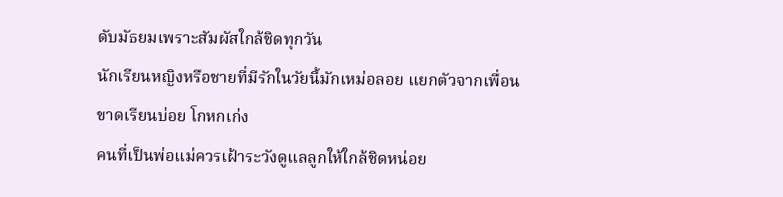ดับมัธยมเพราะสัมผัสใกล้ชิดทุกวัน
นักเรียนหญิงหรือชายที่มีรักในวัยนี้มักเหม่อลอย แยกตัวจากเพื่อน
ขาดเรียนบ่อย โกหกเก่ง
คนที่เป็นพ่อแม่ควรเฝ้าระวังดูแลลูกให้ใกล้ชิดหน่อย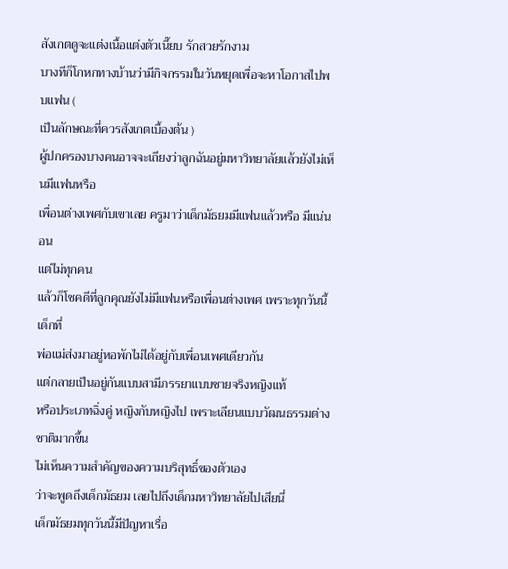สังเกตดูจะแต่งเนื้อแต่งตัวเนี๊ยบ รักสวยรักงาม
บางทีก็โกหกทางบ้านว่ามีกิจกรรมในวันหยุดเพื่อจะหาโอกาสไปพบแฟน (
เป็นลักษณะที่ควรสังเกตเบื้องต้น )
ผู้ปกครองบางคนอาจจะเถียงว่าลูกฉันอยู่มหาวิทยาลัยแล้วยังไม่เห็นมีแฟนหรือ
เพื่อนต่างเพศกับเขาเลย ครูมาว่าเด็กมัธยมมีแฟนแล้วหรือ มีแน่นอน
แต่ไม่ทุกคน
แล้วก็โชคดีที่ลูกคุณยังไม่มีแฟนหรือเพื่อนต่างเพศ เพราะทุกวันนี้เด็กที่
พ่อแม่ส่งมาอยู่หอพักไม่ได้อยู่กับเพื่อนเพศเดียวกัน
แต่กลายเป็นอยู่กันแบบสามีภรรยาแบบชายจริงหญิงแท้
หรือประเภทฉิ่งคู่ หญิงกับหญิงไป เพราะเลียนแบบวัฒนธรรมต่างชาติมากขึ้น
ไม่เห็นความสำคัญของความบริสุทธิ์ของตัวเอง
ว่าจะพูดถึงเด็กมัธยม เลยไปถึงเด็กมหาวิทยาลัยไปเสียนี่
เด็กมัธยมทุกวันนี้มีปัญหาเรื่อ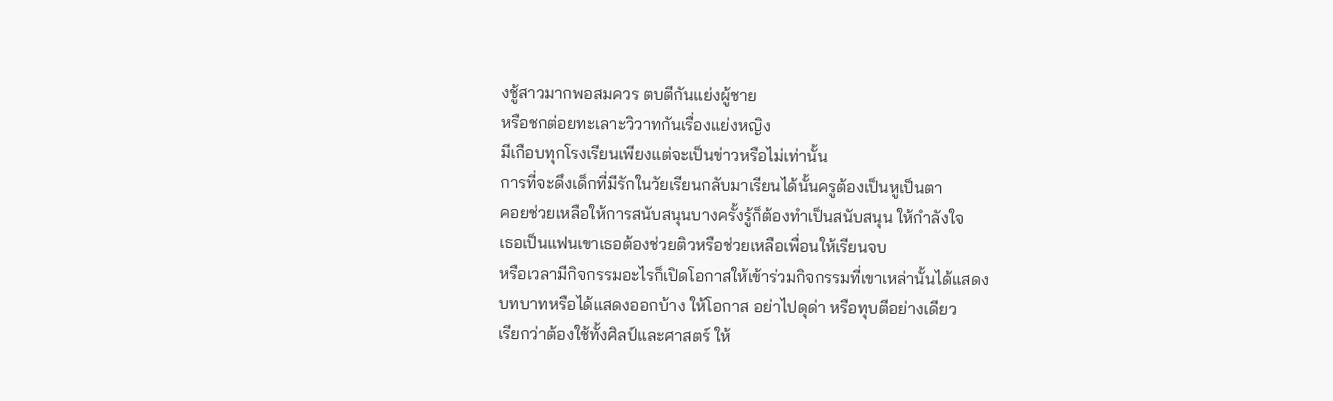งชู้สาวมากพอสมควร ตบตีกันแย่งผู้ชาย
หรือชกต่อยทะเลาะวิวาทกันเรื่องแย่งหญิง
มีเกือบทุกโรงเรียนเพียงแต่จะเป็นข่าวหรือไม่เท่านั้น
การที่จะดึงเด็กที่มีรักในวัยเรียนกลับมาเรียนได้นั้นครูต้องเป็นหูเป็นตา
คอยช่วยเหลือให้การสนับสนุนบางครั้งรู้ก็ต้องทำเป็นสนับสนุน ให้กำลังใจ
เธอเป็นแฟนเขาเธอต้องช่วยติวหรือช่วยเหลือเพื่อนให้เรียนจบ
หรือเวลามีกิจกรรมอะไรก็เปิดโอกาสให้เข้าร่วมกิจกรรมที่เขาเหล่านั้นได้แสดง
บทบาทหรือได้แสดงออกบ้าง ให้โอกาส อย่าไปดุด่า หรือทุบตีอย่างเดียว
เรียกว่าต้องใช้ทั้งศิลป์และศาสตร์ ให้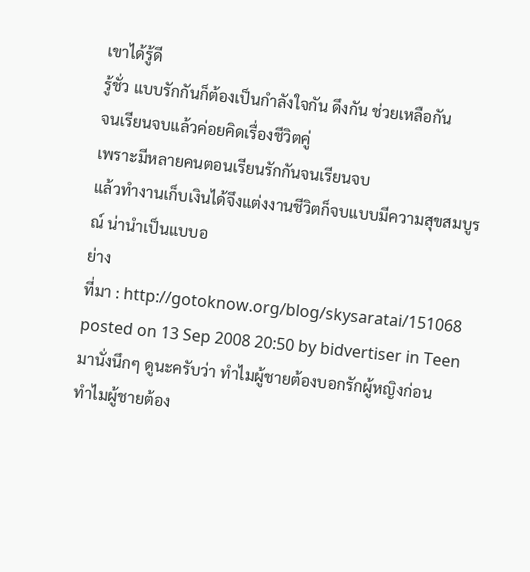เขาได้รู้ดี
รู้ชั่ว แบบรักกันก็ต้องเป็นกำลังใจกัน ดึงกัน ช่วยเหลือกัน
จนเรียนจบแล้วค่อยคิดเรื่องชีวิตคู่
เพราะมีหลายคนตอนเรียนรักกันจนเรียนจบ
แล้วทำงานเก็บเงินได้จึงแต่งงานชีวิตก็จบแบบมีความสุขสมบูรณ์ น่านำเป็นแบบอ
ย่าง
ที่มา : http://gotoknow.org/blog/skysaratai/151068
posted on 13 Sep 2008 20:50 by bidvertiser in Teen
มานั่งนึกๆ ดูนะครับว่า ทำไมผู้ชายต้องบอกรักผู้หญิงก่อน
ทำไมผู้ชายต้อง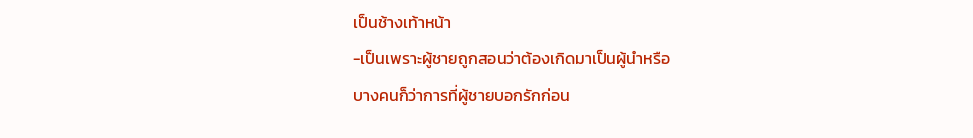เป็นช้างเท้าหน้า
-เป็นเพราะผู้ชายถูกสอนว่าต้องเกิดมาเป็นผู้นำหรือ
บางคนก็ว่าการที่ผู้ชายบอกรักก่อน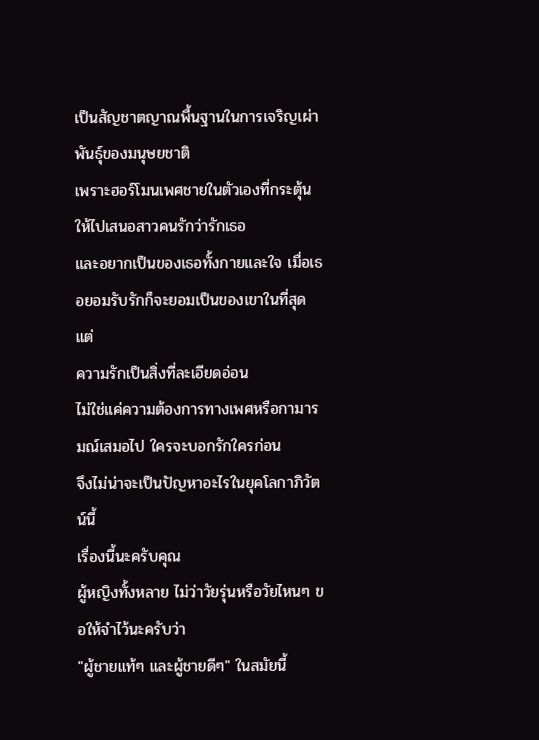เป็นสัญชาตญาณพื้นฐานในการเจริญเผ่าพันธุ์ของมนุษยชาติ
เพราะฮอร์โมนเพศชายในตัวเองที่กระตุ้นให้ไปเสนอสาวคนรักว่ารักเธอ
และอยากเป็นของเธอทั้งกายและใจ เมื่อเธอยอมรับรักก็จะยอมเป็นของเขาในที่สุด
แต่
ความรักเป็นสิ่งที่ละเอียดอ่อน
ไม่ใช่แค่ความต้องการทางเพศหรือกามารมณ์เสมอไป ใครจะบอกรักใครก่อน
จึงไม่น่าจะเป็นปัญหาอะไรในยุคโลกาภิวัตน์นี้
เรื่องนี้นะครับคุณ
ผู้หญิงทั้งหลาย ไม่ว่าวัยรุ่นหรือวัยไหนๆ ขอให้จำไว้นะครับว่า
"ผู้ชายแท้ๆ และผู้ชายดีๆ" ในสมัยนี้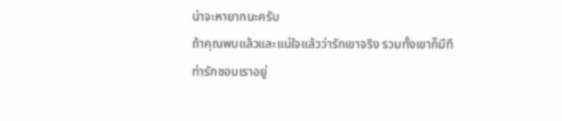น่าจะหายากนะครับ
ถ้าคุณพบแล้วและแน่ใจแล้วว่ารักเขาจริง รวมทั้งเขาก็มีทีท่ารักชอบเราอยู่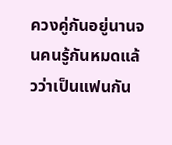ควงคู่กันอยู่นานจนคนรู้กันหมดแล้วว่าเป็นแฟนกัน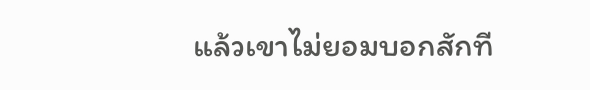แล้วเขาไม่ยอมบอกสักที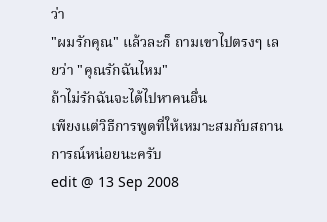ว่า
"ผมรักคุณ" แล้วละก็ ถามเขาไปตรงๆ เลยว่า "คุณรักฉันไหม"
ถ้าไม่รักฉันจะได้ไปหาคนอื่น
เพียงแต่วิธีการพูดที่ให้เหมาะสมกับสถานการณ์หน่อยนะครับ
edit @ 13 Sep 2008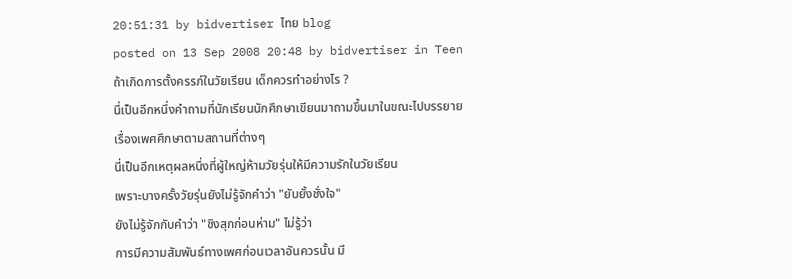20:51:31 by bidvertiser ไทย blog
posted on 13 Sep 2008 20:48 by bidvertiser in Teen
ถ้าเกิดการตั้งครรภ์ในวัยเรียน เด็กควรทำอย่างไร ?
นี่เป็นอีกหนึ่งคำถามที่นักเรียนนักศึกษาเขียนมาถามขึ้นมาในขณะไปบรรยาย
เรื่องเพศศึกษาตามสถานที่ต่างๆ
นี่เป็นอีกเหตุผลหนึ่งที่ผู้ใหญ่ห้ามวัยรุ่นให้มีความรักในวัยเรียน
เพราะบางครั้งวัยรุ่นยังไม่รู้จักคำว่า "ยับยั้งชั่งใจ"
ยังไม่รู้จักกับคำว่า "ชิงสุกก่อนห่าม" ไม่รู้ว่า
การมีความสัมพันธ์ทางเพศก่อนเวลาอันควรนั้น มี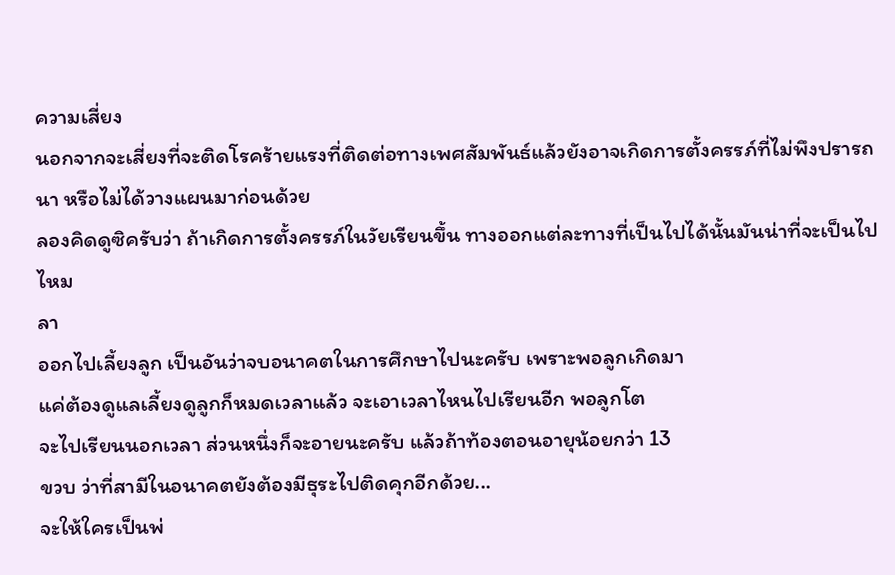ความเสี่ยง
นอกจากจะเสี่ยงที่จะติดโรคร้ายแรงที่ติดต่อทางเพศสัมพันธ์แล้วยังอาจเกิดการตั้งครรภ์ที่ไม่พึงปรารถนา หรือไม่ได้วางแผนมาก่อนด้วย
ลองคิดดูซิครับว่า ถ้าเกิดการตั้งครรภ์ในวัยเรียนขึ้น ทางออกแต่ละทางที่เป็นไปได้นั้นมันน่าที่จะเป็นไปไหม
ลา
ออกไปเลี้ยงลูก เป็นอันว่าจบอนาคตในการศึกษาไปนะครับ เพราะพอลูกเกิดมา
แค่ต้องดูแลเลี้ยงดูลูกก็หมดเวลาแล้ว จะเอาเวลาไหนไปเรียนอีก พอลูกโต
จะไปเรียนนอกเวลา ส่วนหนึ่งก็จะอายนะครับ แล้วถ้าท้องตอนอายุน้อยกว่า 13
ขวบ ว่าที่สามีในอนาคตยังต้องมีธุระไปติดคุกอีกด้วย...
จะให้ใครเป็นพ่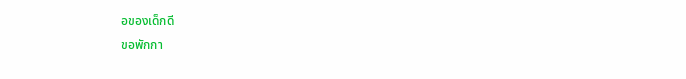อของเด็กดี
ขอพักกา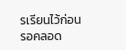รเรียนไว้ก่อน
รอคลอด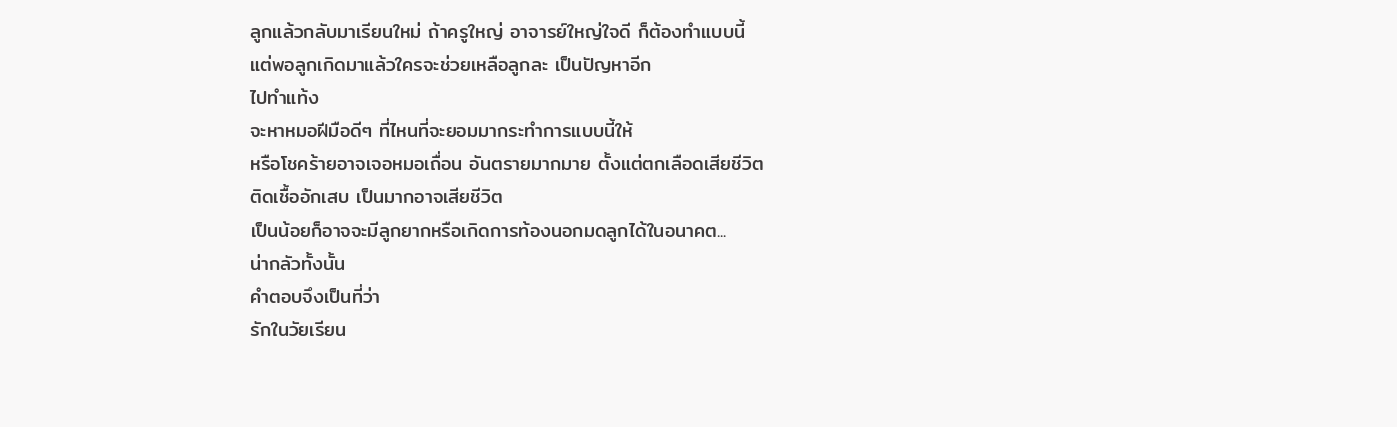ลูกแล้วกลับมาเรียนใหม่ ถ้าครูใหญ่ อาจารย์ใหญ่ใจดี ก็ต้องทำแบบนี้
แต่พอลูกเกิดมาแล้วใครจะช่วยเหลือลูกละ เป็นปัญหาอีก
ไปทำแท้ง
จะหาหมอฝีมือดีๆ ที่ไหนที่จะยอมมากระทำการแบบนี้ให้
หรือโชคร้ายอาจเจอหมอเถื่อน อันตรายมากมาย ตั้งแต่ตกเลือดเสียชีวิต
ติดเชื้ออักเสบ เป็นมากอาจเสียชีวิต
เป็นน้อยก็อาจจะมีลูกยากหรือเกิดการท้องนอกมดลูกได้ในอนาคต...
น่ากลัวทั้งนั้น
คำตอบจึงเป็นที่ว่า
รักในวัยเรียน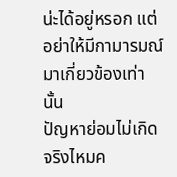น่ะได้อยู่หรอก แต่อย่าให้มีกามารมณ์มาเกี่ยวข้องเท่านั้น
ปัญหาย่อมไม่เกิด จริงไหมค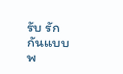รับ รักกันแบบ พ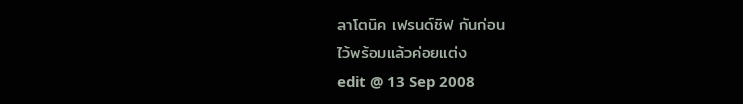ลาโตนิค เฟรนด์ชิฟ กันก่อน
ไว้พร้อมแล้วค่อยแต่ง
edit @ 13 Sep 2008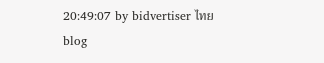20:49:07 by bidvertiser ไทย blog